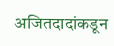अजितदादांकडून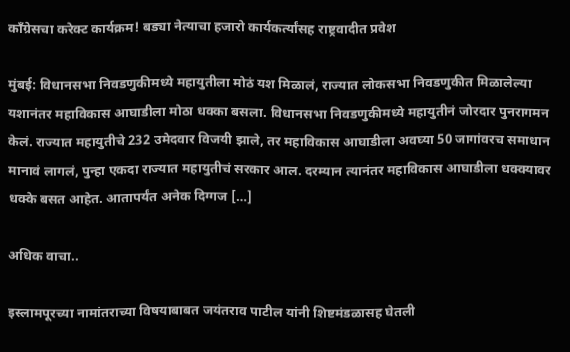काँग्रेसचा करेक्ट कार्यक्रम! बड्या नेत्याचा हजारो कार्यकर्त्यांसह राष्ट्रवादीत प्रवेश

मुंबई: विधानसभा निवडणुकीमध्ये महायुतीला मोठं यश मिळालं, राज्यात लोकसभा निवडणुकीत मिळालेल्या यशानंतर महाविकास आघाडीला मोठा धक्का बसला. विधानसभा निवडणुकीमध्ये महायुतीनं जोरदार पुनरागमन केलं. राज्यात महायुतीचे 232 उमेदवार विजयी झाले, तर महाविकास आघाडीला अवघ्या 50 जागांवरच समाधान मानावं लागलं, पुन्हा एकदा राज्यात महायुतीचं सरकार आल. दरम्यान त्यानंतर महाविकास आघाडीला धक्क्यावर धक्के बसत आहेत. आतापर्यंत अनेक दिग्गज […]

अधिक वाचा..

इस्लामपूरच्या नामांतराच्या विषयाबाबत जयंतराव पाटील यांनी शिष्टमंडळासह घेतली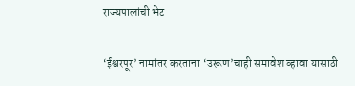राज्यपालांची भेट

‘ईश्वरपूर’ नामांतर करताना ‘उरूण’चाही समावेश व्हावा यासाठी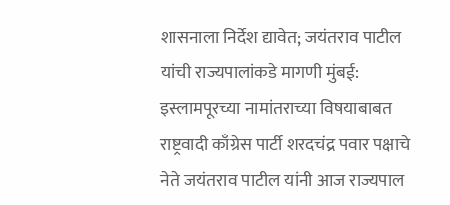शासनाला निर्देश द्यावेत; जयंतराव पाटील यांची राज्यपालांकडे मागणी मुंबई: इस्लामपूरच्या नामांतराच्या विषयाबाबत राष्ट्रवादी काँग्रेस पार्टी शरदचंद्र पवार पक्षाचे नेते जयंतराव पाटील यांनी आज राज्यपाल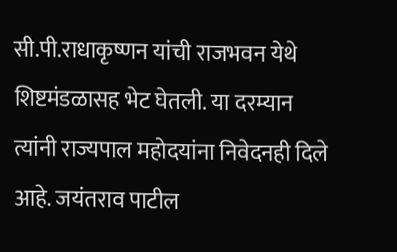सी.पी.राधाकृष्णन यांची राजभवन येथे शिष्टमंडळासह भेट घेतली. या दरम्यान त्यांनी राज्यपाल महोदयांना निवेदनही दिले आहे. जयंतराव पाटील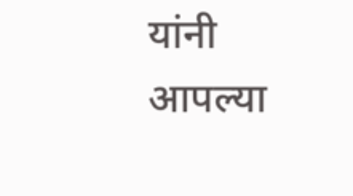यांनी आपल्या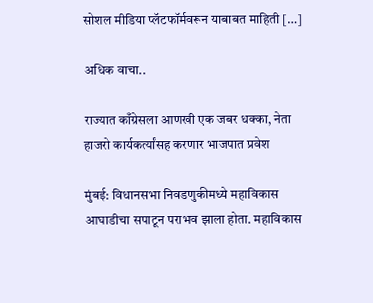सोशल मीडिया प्लॅटफॉर्मवरून याबाबत माहिती […]

अधिक वाचा..

राज्यात काँग्रेसला आणखी एक जबर धक्का, नेता हाजरो कार्यकर्त्यांसह करणार भाजपात प्रवेश

मुंबई: विधानसभा निवडणुकीमध्ये महाविकास आघाडीचा सपाटून पराभव झाला होता. महाविकास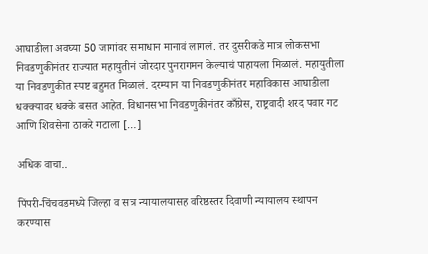आघाडीला अवघ्या 50 जागांवर समाधान मानावं लागलं. तर दुसरीकडे मात्र लोकसभा निवडणुकीनंतर राज्यात महायुतीनं जोरदार पुनरागमन केल्याचं पाहायला मिळालं. महायुतीला या निवडणुकीत स्पष्ट बहुमत मिळालं. दरम्यान या निवडणुकीनंतर महाविकास आघाडीला धक्क्यावर धक्के बसत आहेत. विधानसभा निवडणुकीनंतर काँग्रेस, राष्ट्रवादी शरद पवार गट आणि शिवसेना ठाकरे गटाला […]

अधिक वाचा..

पिंपरी-चिंचवडमध्ये जिल्हा व सत्र न्यायालयासह वरिष्ठस्तर दिवाणी न्यायालय स्थापन करण्यास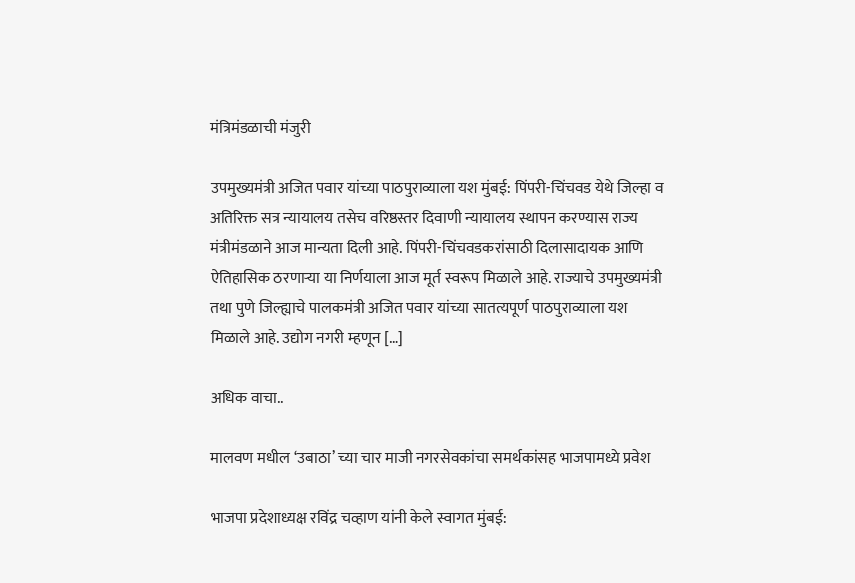मंत्रिमंडळाची मंजुरी

उपमुख्यमंत्री अजित पवार यांच्या पाठपुराव्याला यश मुंबई: पिंपरी-चिंचवड येथे जिल्हा व अतिरिक्त सत्र न्यायालय तसेच वरिष्ठस्तर दिवाणी न्यायालय स्थापन करण्यास राज्य मंत्रीमंडळाने आज मान्यता दिली आहे. पिंपरी-चिंचवडकरांसाठी दिलासादायक आणि ऐतिहासिक ठरणाऱ्या या निर्णयाला आज मूर्त स्वरूप मिळाले आहे. राज्याचे उपमुख्यमंत्री तथा पुणे जिल्ह्याचे पालकमंत्री अजित पवार यांच्या सातत्यपूर्ण पाठपुराव्याला यश मिळाले आहे. उद्योग नगरी म्हणून […]

अधिक वाचा..

मालवण मधील ‘उबाठा’ च्या चार माजी नगरसेवकांचा समर्थकांसह भाजपामध्ये प्रवेश

भाजपा प्रदेशाध्यक्ष रविंद्र चव्हाण यांनी केले स्वागत मुंबई: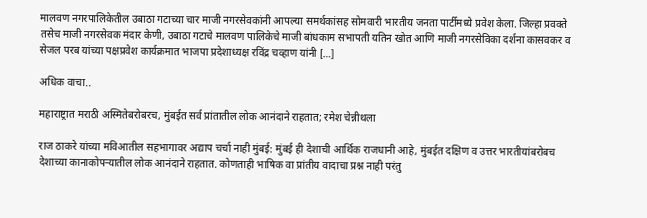मालवण नगरपालिकेतील उबाठा गटाच्या चार माजी नगरसेवकांनी आपल्या समर्थकांसह सोमवारी भारतीय जनता पार्टीमध्ये प्रवेश केला. जिल्हा प्रवक्ते तसेच माजी नगरसेवक मंदार केणी, उबाठा गटाचे मालवण पालिकेचे माजी बांधकाम सभापती यतिन खोत आणि माजी नगरसेविका दर्शना कासवकर व सेजल परब यांच्या पक्षप्रवेश कार्यक्रमात भाजपा प्रदेशाध्यक्ष रविंद्र चव्हाण यांनी […]

अधिक वाचा..

महाराष्ट्रात मराठी अस्मितेबरोबरच, मुंबईत सर्व प्रांतातील लोक आनंदाने राहतात; रमेश चेन्नीथला

राज ठाकरे यांच्या मविआतील सहभागावर अद्याप चर्चा नाही मुंबई: मुंबई ही देशाची आर्थिक राजधानी आहे, मुंबईत दक्षिण व उत्तर भारतीयांबरोबच देशाच्या कानाकोपऱ्यातील लोक आनंदाने राहतात. कोणताही भाषिक वा प्रांतीय वादाचा प्रश्न नाही परंतु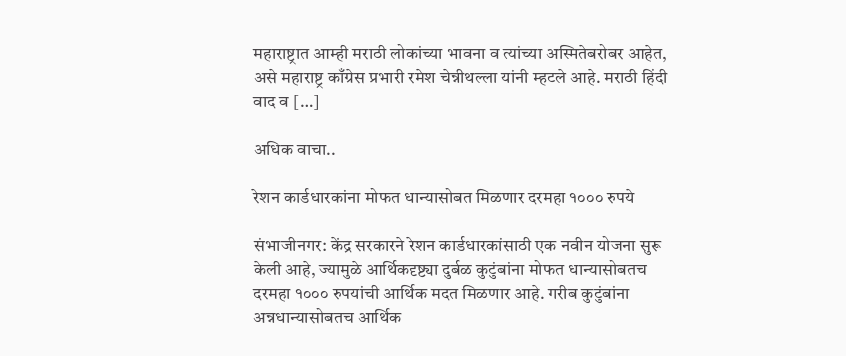महाराष्ट्रात आम्ही मराठी लोकांच्या भावना व त्यांच्या अस्मितेबरोबर आहेत, असे महाराष्ट्र काँग्रेस प्रभारी रमेश चेन्नीथल्ला यांनी म्हटले आहे. मराठी हिंदी वाद व […]

अधिक वाचा..

रेशन कार्डधारकांना मोफत धान्यासोबत मिळणार दरमहा १००० रुपये

संभाजीनगर: केंद्र सरकारने रेशन कार्डधारकांसाठी एक नवीन योजना सुरू केली आहे, ज्यामुळे आर्थिकदृष्ट्या दुर्बळ कुटुंबांना मोफत धान्यासोबतच दरमहा १००० रुपयांची आर्थिक मदत मिळणार आहे. गरीब कुटुंबांना अन्नधान्यासोबतच आर्थिक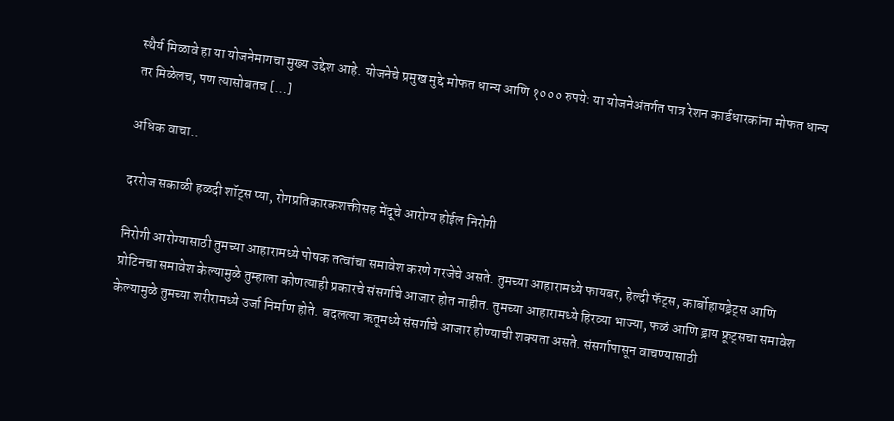स्थैर्य मिळावे हा या योजनेमागचा मुख्य उद्देश आहे. योजनेचे प्रमुख मुद्दे मोफत धान्य आणि १००० रुपये: या योजनेअंतर्गत पात्र रेशन कार्डधारकांना मोफत धान्य तर मिळेलच, पण त्यासोबतच […]

अधिक वाचा..

दररोज सकाळी हळदी शॉट्स प्या, रोगप्रतिकारकशक्तीसह मेंदूचे आरोग्य होईल निरोगी

निरोगी आरोग्यासाठी तुमच्या आहारामध्ये पोषक तत्वांचा समावेश करणे गरजेचे असते. तुमच्या आहारामध्ये फायबर, हेल्दी फॅट्स, कार्बोहायड्रेट्स आणि प्रोटिनचा समावेश केल्यामुळे तुम्हाला कोणत्याही प्रकारचे संसर्गाचे आजार होत नाहीत. तुमच्या आहारामध्ये हिरव्या भाज्या, फळं आणि ड्राय फ्रूट्सचा समावेश केल्यामुळे तुमच्या शरीरामध्ये उर्जा निर्माण होते. बदलत्या ऋतूमध्ये संसर्गाचे आजार होण्याची शक्यता असते. संसर्गापासून वाचण्यासाठी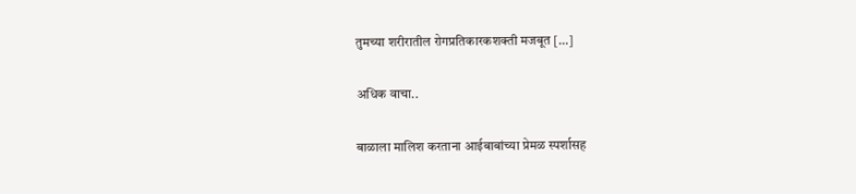तुमच्या शरीरातील रोगप्रतिकारकशक्ती मजबूत […]

अधिक वाचा..

बाळाला मालिश करताना आईबाबांच्या प्रेमळ स्पर्शासह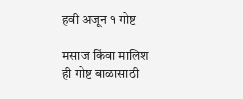हवी अजून १ गोष्ट

मसाज किंवा मालिश ही गोष्ट बाळासाठी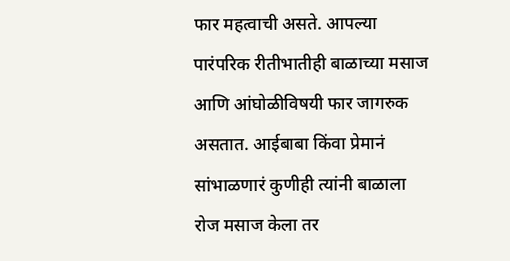फार महत्वाची असते. आपल्या पारंपरिक रीतीभातीही बाळाच्या मसाज आणि आंघोळीविषयी फार जागरुक असतात. आईबाबा किंवा प्रेमानं सांभाळणारं कुणीही त्यांनी बाळाला रोज मसाज केला तर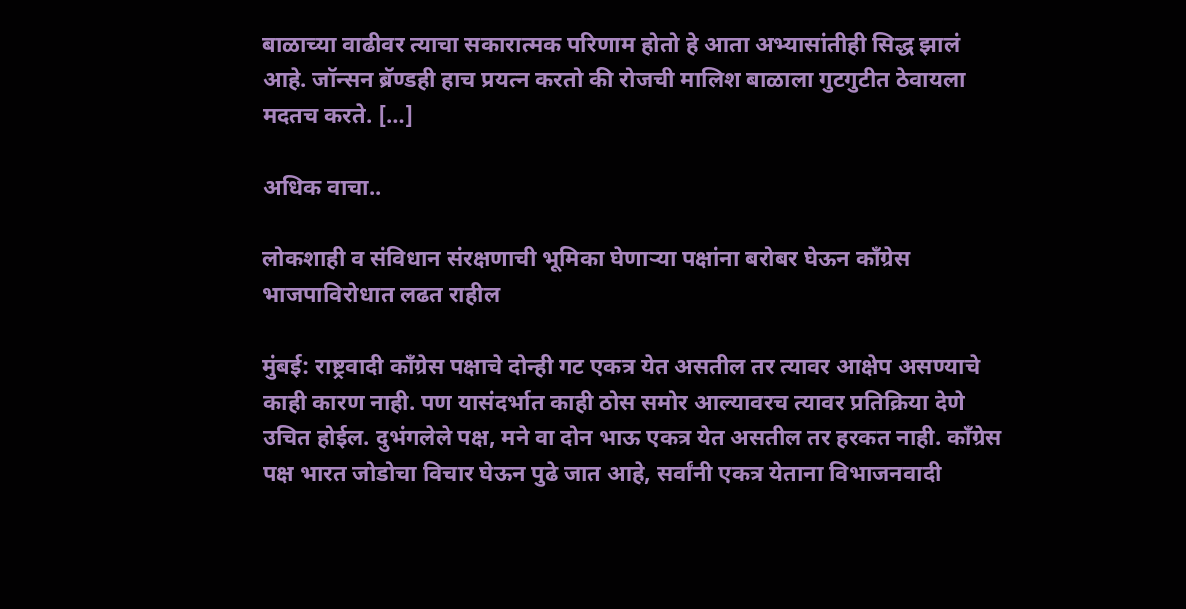बाळाच्या वाढीवर त्याचा सकारात्मक परिणाम होतो हे आता अभ्यासांतीही सिद्ध झालं आहे. जॉन्सन ब्रॅण्डही हाच प्रयत्न करतो की रोजची मालिश बाळाला गुटगुटीत ठेवायला मदतच करते. […]

अधिक वाचा..

लोकशाही व संविधान संरक्षणाची भूमिका घेणाऱ्या पक्षांना बरोबर घेऊन काँग्रेस भाजपाविरोधात लढत राहील

मुंबई: राष्ट्रवादी काँग्रेस पक्षाचे दोन्ही गट एकत्र येत असतील तर त्यावर आक्षेप असण्याचे काही कारण नाही. पण यासंदर्भात काही ठोस समोर आल्यावरच त्यावर प्रतिक्रिया देणे उचित होईल. दुभंगलेले पक्ष, मने वा दोन भाऊ एकत्र येत असतील तर हरकत नाही. काँग्रेस पक्ष भारत जोडोचा विचार घेऊन पुढे जात आहे, सर्वांनी एकत्र येताना विभाजनवादी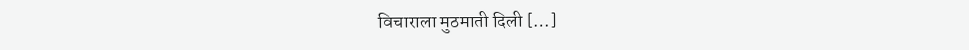विचाराला मुठमाती दिली […]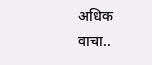अधिक वाचा..